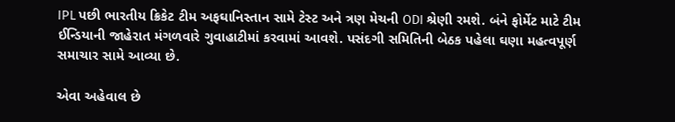IPL પછી ભારતીય ક્રિકેટ ટીમ અફઘાનિસ્તાન સામે ટેસ્ટ અને ત્રણ મેચની ODI શ્રેણી રમશે. બંને ફોર્મેટ માટે ટીમ ઈન્ડિયાની જાહેરાત મંગળવારે ગુવાહાટીમાં કરવામાં આવશે. પસંદગી સમિતિની બેઠક પહેલા ઘણા મહત્વપૂર્ણ સમાચાર સામે આવ્યા છે.

એવા અહેવાલ છે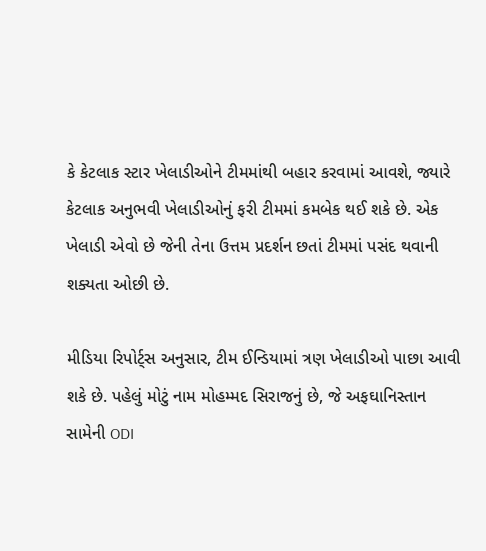કે કેટલાક સ્ટાર ખેલાડીઓને ટીમમાંથી બહાર કરવામાં આવશે, જ્યારે કેટલાક અનુભવી ખેલાડીઓનું ફરી ટીમમાં કમબેક થઈ શકે છે. એક ખેલાડી એવો છે જેની તેના ઉત્તમ પ્રદર્શન છતાં ટીમમાં પસંદ થવાની શક્યતા ઓછી છે.

મીડિયા રિપોર્ટ્સ અનુસાર, ટીમ ઈન્ડિયામાં ત્રણ ખેલાડીઓ પાછા આવી શકે છે. પહેલું મોટું નામ મોહમ્મદ સિરાજનું છે, જે અફઘાનિસ્તાન સામેની ODI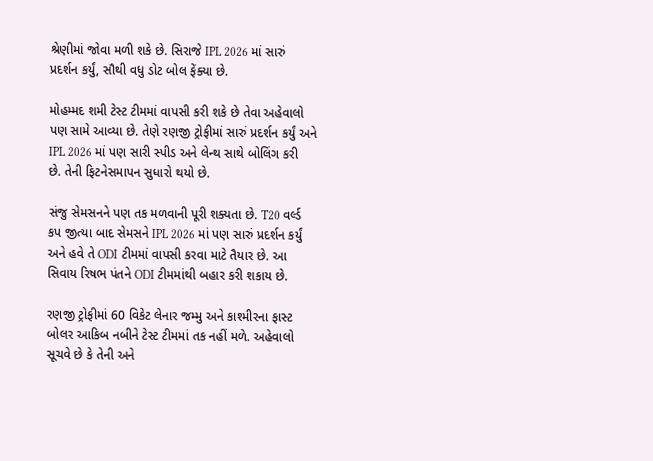શ્રેણીમાં જોવા મળી શકે છે. સિરાજે IPL 2026 માં સારું પ્રદર્શન કર્યું, સૌથી વધુ ડોટ બોલ ફેંક્યા છે.

મોહમ્મદ શમી ટેસ્ટ ટીમમાં વાપસી કરી શકે છે તેવા અહેવાલો પણ સામે આવ્યા છે. તેણે રણજી ટ્રોફીમાં સારું પ્રદર્શન કર્યું અને IPL 2026 માં પણ સારી સ્પીડ અને લેન્થ સાથે બોલિંગ કરી છે. તેની ફિટનેસમાપન સુધારો થયો છે.

સંજુ સેમસનને પણ તક મળવાની પૂરી શક્યતા છે. T20 વર્લ્ડ કપ જીત્યા બાદ સેમસને IPL 2026 માં પણ સારું પ્રદર્શન કર્યું અને હવે તે ODI ટીમમાં વાપસી કરવા માટે તૈયાર છે. આ સિવાય રિષભ પંતને ODI ટીમમાંથી બહાર કરી શકાય છે.

રણજી ટ્રોફીમાં 60 વિકેટ લેનાર જમ્મુ અને કાશ્મીરના ફાસ્ટ બોલર આકિબ નબીને ટેસ્ટ ટીમમાં તક નહીં મળે. અહેવાલો સૂચવે છે કે તેની અને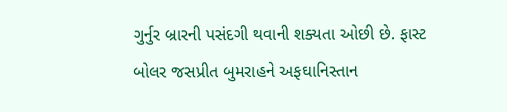ગુર્નુર બ્રારની પસંદગી થવાની શક્યતા ઓછી છે. ફાસ્ટ બોલર જસપ્રીત બુમરાહને અફઘાનિસ્તાન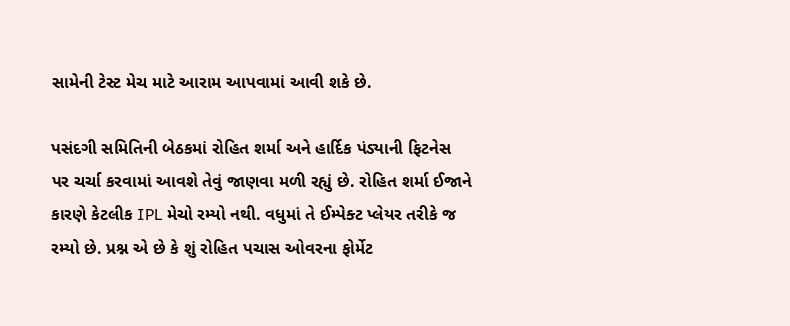સામેની ટેસ્ટ મેચ માટે આરામ આપવામાં આવી શકે છે.

પસંદગી સમિતિની બેઠકમાં રોહિત શર્મા અને હાર્દિક પંડ્યાની ફિટનેસ પર ચર્ચા કરવામાં આવશે તેવું જાણવા મળી રહ્યું છે. રોહિત શર્મા ઈજાને કારણે કેટલીક IPL મેચો રમ્યો નથી. વધુમાં તે ઈમ્પેક્ટ પ્લેયર તરીકે જ રમ્યો છે. પ્રશ્ન એ છે કે શું રોહિત પચાસ ઓવરના ફોર્મેટ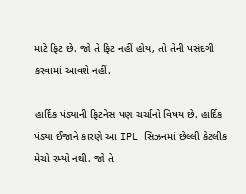માટે ફિટ છે. જો તે ફિટ નહીં હોય, તો તેની પસંદગી કરવામાં આવશે નહીં.

હાર્દિક પંડ્યાની ફિટનેસ પણ ચર્ચાનો વિષય છે. હાર્દિક પંડ્યા ઈજાને કારણે આ IPL સિઝનમાં છેલ્લી કેટલીક મેચો રમ્યો નથી. જો તે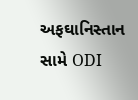અફઘાનિસ્તાન સામે ODI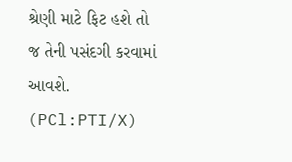શ્રેણી માટે ફિટ હશે તો જ તેની પસંદગી કરવામાં આવશે. (PCl:PTI/X)